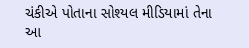ચંકીએ પોતાના સોશ્યલ મીડિયામાં તેના આ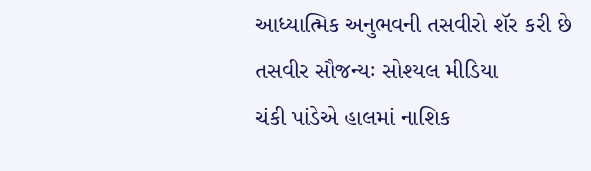આધ્યાત્મિક અનુભવની તસવીરો શૅર કરી છે
તસવીર સૌજન્યઃ સોશ્યલ મીડિયા
ચંકી પાંડેએ હાલમાં નાશિક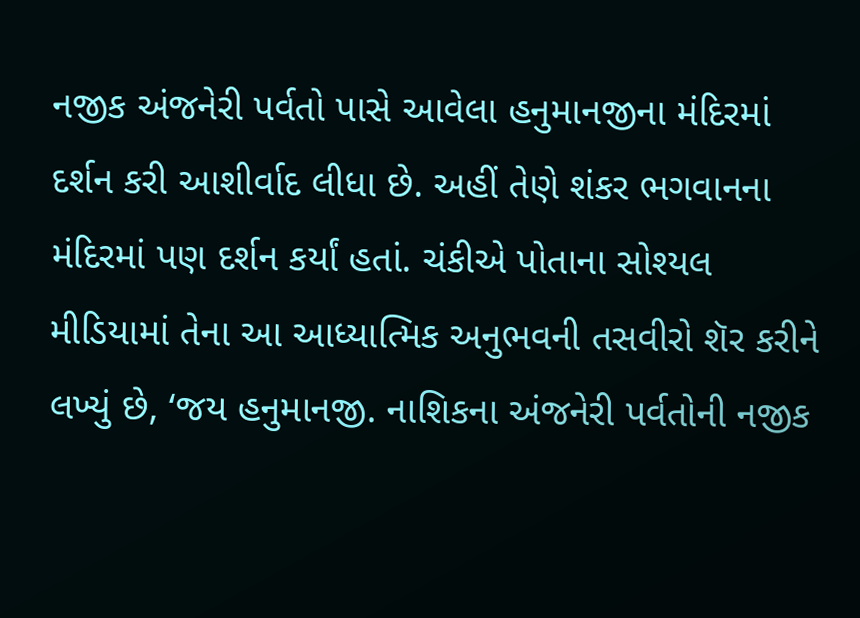નજીક અંજનેરી પર્વતો પાસે આવેલા હનુમાનજીના મંદિરમાં દર્શન કરી આશીર્વાદ લીધા છે. અહીં તેણે શંકર ભગવાનના મંદિરમાં પણ દર્શન કર્યાં હતાં. ચંકીએ પોતાના સોશ્યલ મીડિયામાં તેના આ આધ્યાત્મિક અનુભવની તસવીરો શૅર કરીને લખ્યું છે, ‘જય હનુમાનજી. નાશિકના અંજનેરી પર્વતોની નજીક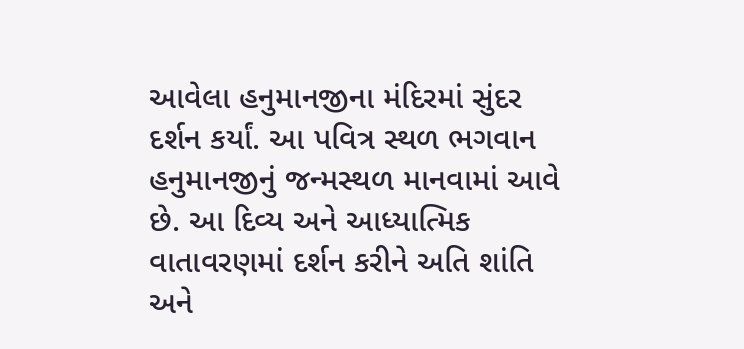આવેલા હનુમાનજીના મંદિરમાં સુંદર દર્શન કર્યાં. આ પવિત્ર સ્થળ ભગવાન હનુમાનજીનું જન્મસ્થળ માનવામાં આવે છે. આ દિવ્ય અને આધ્યાત્મિક વાતાવરણમાં દર્શન કરીને અતિ શાંતિ અને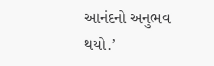આનંદનો અનુભવ થયો.’